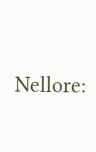Nellore: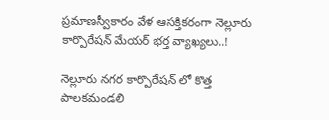ప్రమాణస్వీకారం వేళ ఆసక్తికరంగా నెల్లూరు కార్పొరేషన్ మేయర్ భర్త వ్యాఖ్యలు..!

నెల్లూరు నగర కార్పొరేషన్ లో కొత్త పాలకమండలి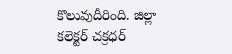కొలువుదీరింది. జిల్లా కలెక్టర్ చక్రధర్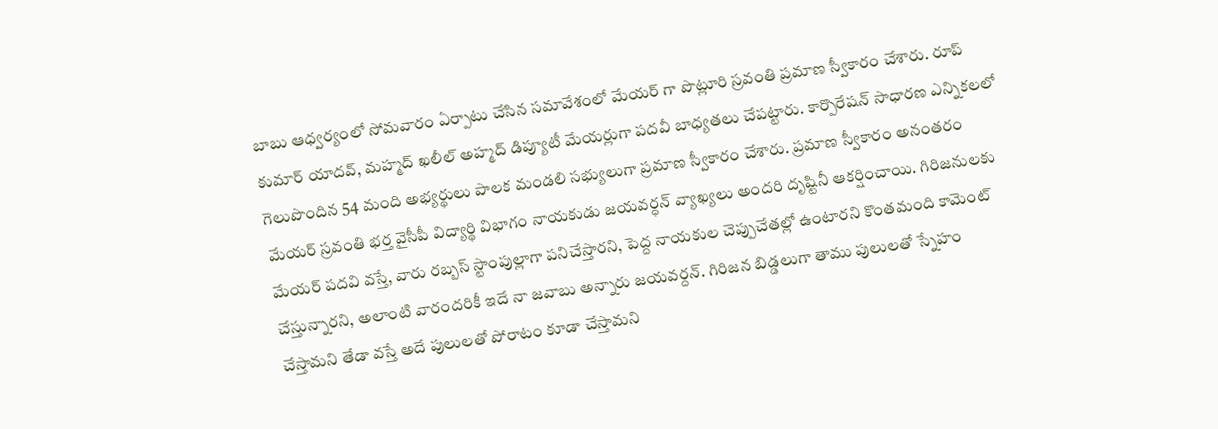బాబు ఆధ్వర్యంలో సోమవారం ఏర్పాటు చేసిన సమావేశంలో మేయర్ గా పొట్లూరి స్రవంతి ప్రమాణ స్వీకారం చేశారు. రూప్ కుమార్ యాదవ్, మహ్మద్ ఖలీల్ అహ్మద్ డిప్యూటీ మేయర్లుగా పదవీ బాధ్యతలు చేపట్టారు. కార్పొరేషన్ సాధారణ ఎన్నికలలో గెలుపొందిన 54 మంది అభ్యర్థులు పాలక మండలి సభ్యులుగా ప్రమాణ స్వీకారం చేశారు. ప్రమాణ స్వీకారం అనంతరం మేయర్ స్రవంతి భర్త వైసీపీ విద్యార్థి విభాగం నాయకుడు జయవర్ధన్ వ్యాఖ్యలు అందరి దృష్టినీ ఆకర్షించాయి. గిరిజనులకు మేయర్ పదవి వస్తే, వారు రబ్బస్ స్టాంపుల్లాగా పనిచేస్తారని, పెద్ద నాయకుల చెప్పుచేతల్లో ఉంటారని కొంతమంది కామెంట్ చేస్తున్నారని, అలాంటి వారందరికీ ఇదే నా జవాబు అన్నారు జయవర్దన్. గిరిజన బిడ్డలుగా తాము పులులతో స్నేహం చేస్తామని తేడా వస్తే అదే పులులతో పోరాటం కూడా చేస్తామని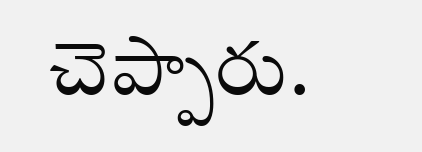చెప్పారు.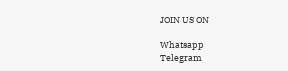JOIN US ON

Whatsapp
Telegram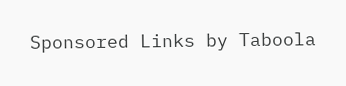Sponsored Links by Taboola